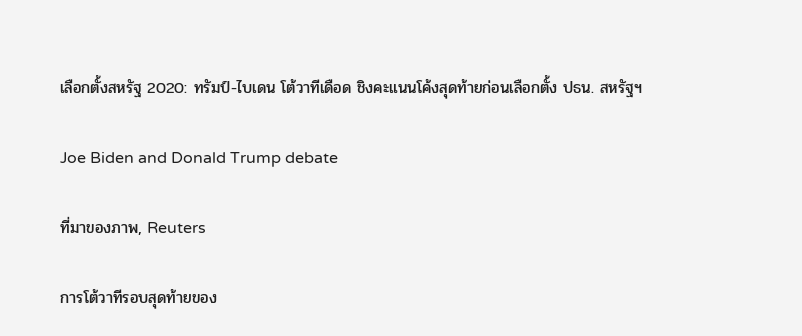เลือกตั้งสหรัฐ 2020: ทรัมป์-ไบเดน โต้วาทีเดือด ชิงคะแนนโค้งสุดท้ายก่อนเลือกตั้ง ปธน. สหรัฐฯ

Joe Biden and Donald Trump debate

ที่มาของภาพ, Reuters

การโต้วาทีรอบสุดท้ายของ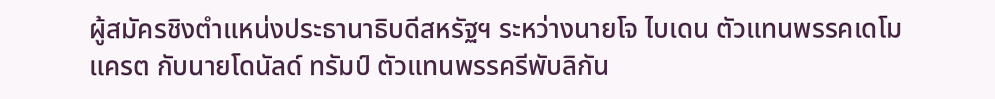ผู้สมัครชิงตำแหน่งประธานาธิบดีสหรัฐฯ ระหว่างนายโจ ไบเดน ตัวแทนพรรคเดโมแครต กับนายโดนัลด์ ทรัมป์ ตัวแทนพรรครีพับลิกัน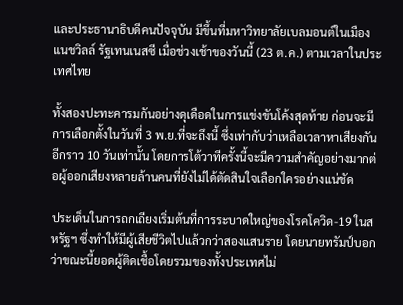และประธานาธิบดีคนปัจจุบัน มีขึ้นที่มหาวิทยาลัยเบลมอนต์ในเมืองแนชวิลล์ รัฐเทนเนสซี เมื่อช่วงเช้าของวันนี้ (23 ต.ค.) ตามเวลาในประเทศไทย

ทั้งสองปะทะคารมกันอย่างดุเดือดในการแข่งขันโค้งสุดท้าย ก่อนจะมีการเลือกตั้งในวันที่ 3 พ.ย.ที่จะถึงนี้ ซึ่งเท่ากับว่าเหลือเวลาหาเสียงกันอีกราว 10 วันเท่านั้น โดยการโต้วาทีครั้งนี้จะมีความสำคัญอย่างมากต่อผู้ออกเสียงหลายล้านคนที่ยังไม่ได้ตัดสินใจเลือกใครอย่างแน่ชัด

ประเด็นในการถกเถียงเริ่มต้นที่การระบาดใหญ่ของโรคโควิด-19 ในสหรัฐฯ ซึ่งทำให้มีผู้เสียชีวิตไปแล้วกว่าสองแสนราย โดยนายทรัมป์บอกว่าขณะนี้ยอดผู้ติดเชื้อโดยรวมของทั้งประเทศไม่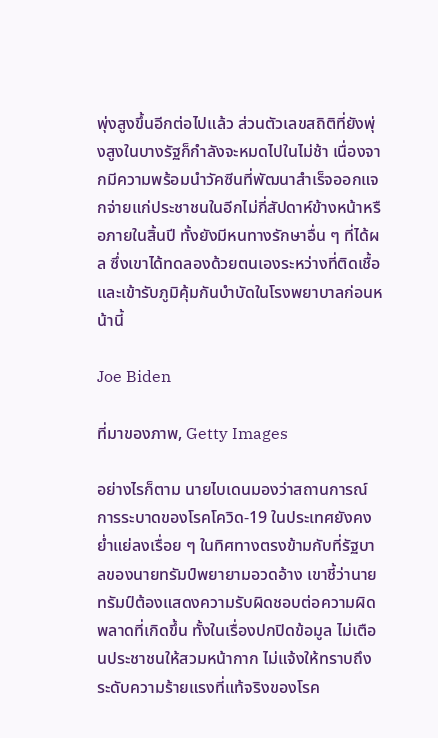พุ่งสูงขึ้นอีกต่อไปแล้ว ส่วนตัวเลขสถิติที่ยังพุ่งสูงในบางรัฐก็กำลังจะหมดไปในไม่ช้า เนื่องจากมีความพร้อมนำวัคซีนที่พัฒนาสำเร็จออกแจกจ่ายแก่ประชาชนในอีกไม่กี่สัปดาห์ข้างหน้าหรือภายในสิ้นปี ทั้งยังมีหนทางรักษาอื่น ๆ ที่ได้ผล ซึ่งเขาได้ทดลองด้วยตนเองระหว่างที่ติดเชื้อและเข้ารับภูมิคุ้มกันบำบัดในโรงพยาบาลก่อนหน้านี้

Joe Biden

ที่มาของภาพ, Getty Images

อย่างไรก็ตาม นายไบเดนมองว่าสถานการณ์การระบาดของโรคโควิด-19 ในประเทศยังคงย่ำแย่ลงเรื่อย ๆ ในทิศทางตรงข้ามกับที่รัฐบาลของนายทรัมป์พยายามอวดอ้าง เขาชี้ว่านายทรัมป์ต้องแสดงความรับผิดชอบต่อความผิดพลาดที่เกิดขึ้น ทั้งในเรื่องปกปิดข้อมูล ไม่เตือนประชาชนให้สวมหน้ากาก ไม่แจ้งให้ทราบถึงระดับความร้ายแรงที่แท้จริงของโรค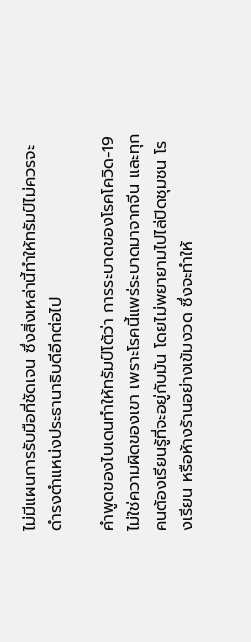ไม่มีแผนการรับมือที่ชัดเจน ซึ่งสิ่งเหล่านี้ทำให้ทรัมป์ไม่ควรจะดำรงตำแหน่งประธานาธิบดีอีกต่อไป

คำพูดของไบเดนทำให้ทรัมป์โต้ว่า การระบาดของโรคโควิด-19 ไม่ใช่ความผิดของเขา เพราะโรคนี้แพร่ระบาดมาจากจีน และทุกคนต้องเรียนรู้ที่จะอยู่กับมัน โดยไม่พยายามไปไล่ปิดชุมชน โรงเรียน หรือห้างร้านอย่างเข้มงวด ซึ่งจะทำให้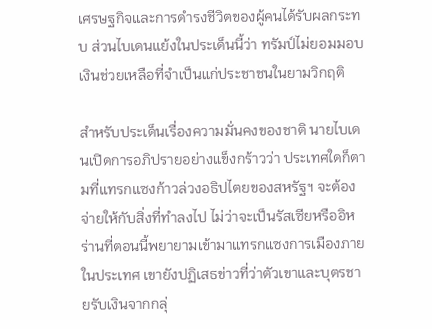เศรษฐกิจและการดำรงชีวิตของผู้คนได้รับผลกระทบ ส่วนไบเดนแย้งในประเด็นนี้ว่า ทรัมป์ไม่ยอมมอบเงินช่วยเหลือที่จำเป็นแก่ประชาชนในยามวิกฤติ

สำหรับประเด็นเรื่องความมั่นคงของชาติ นายไบเดนเปิดการอภิปรายอย่างแข็งกร้าวว่า ประเทศใดก็ตามที่แทรกแซงก้าวล่วงอธิปไตยของสหรัฐฯ จะต้องจ่ายให้กับสิ่งที่ทำลงไป ไม่ว่าจะเป็นรัสเซียหรืออิหร่านที่ตอนนี้พยายามเข้ามาแทรกแซงการเมืองภายในประเทศ เขายังปฏิเสธข่าวที่ว่าตัวเขาและบุตรชายรับเงินจากกลุ่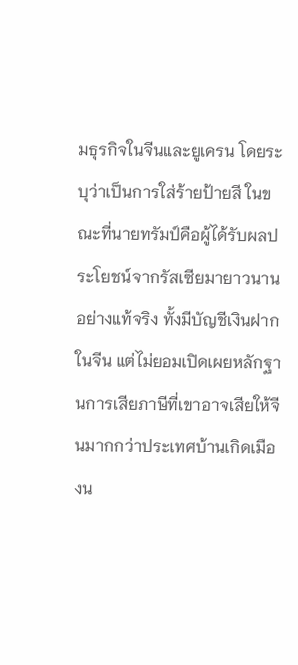มธุรกิจในจีนและยูเครน โดยระบุว่าเป็นการใส่ร้ายป้ายสี ในขณะที่นายทรัมป์คือผู้ได้รับผลประโยชน์จากรัสเซียมายาวนานอย่างแท้จริง ทั้งมีบัญชีเงินฝากในจีน แต่ไม่ยอมเปิดเผยหลักฐานการเสียภาษีที่เขาอาจเสียให้จีนมากกว่าประเทศบ้านเกิดเมืองน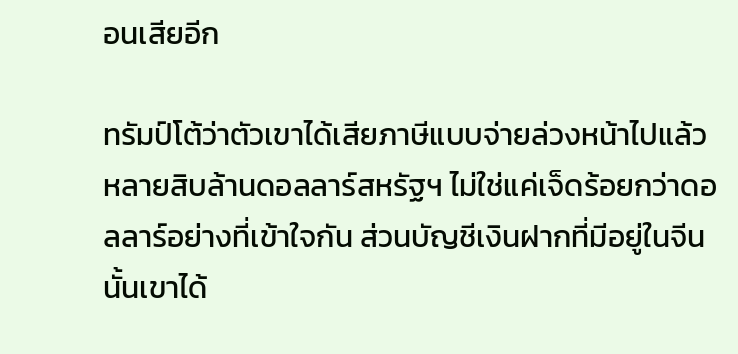อนเสียอีก

ทรัมป์โต้ว่าตัวเขาได้เสียภาษีแบบจ่ายล่วงหน้าไปแล้วหลายสิบล้านดอลลาร์สหรัฐฯ ไม่ใช่แค่เจ็ดร้อยกว่าดอลลาร์อย่างที่เข้าใจกัน ส่วนบัญชีเงินฝากที่มีอยู่ในจีนนั้นเขาได้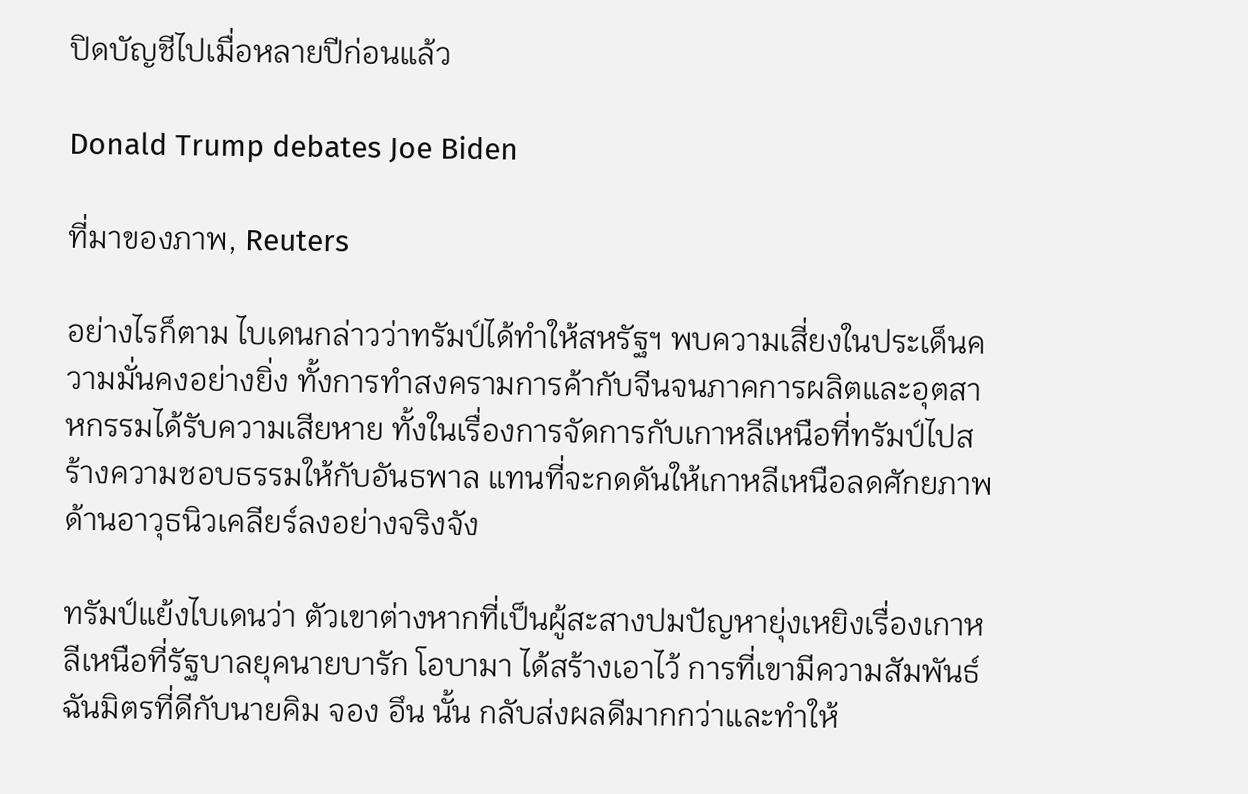ปิดบัญชีไปเมื่อหลายปีก่อนแล้ว

Donald Trump debates Joe Biden

ที่มาของภาพ, Reuters

อย่างไรก็ตาม ไบเดนกล่าวว่าทรัมป์ได้ทำให้สหรัฐฯ พบความเสี่ยงในประเด็นความมั่นคงอย่างยิ่ง ทั้งการทำสงครามการค้ากับจีนจนภาคการผลิตและอุตสาหกรรมได้รับความเสียหาย ทั้งในเรื่องการจัดการกับเกาหลีเหนือที่ทรัมป์ไปสร้างความชอบธรรมให้กับอันธพาล แทนที่จะกดดันให้เกาหลีเหนือลดศักยภาพด้านอาวุธนิวเคลียร์ลงอย่างจริงจัง

ทรัมป์แย้งไบเดนว่า ตัวเขาต่างหากที่เป็นผู้สะสางปมปัญหายุ่งเหยิงเรื่องเกาหลีเหนือที่รัฐบาลยุคนายบารัก โอบามา ได้สร้างเอาไว้ การที่เขามีความสัมพันธ์ฉันมิตรที่ดีกับนายคิม จอง อึน นั้น กลับส่งผลดีมากกว่าและทำให้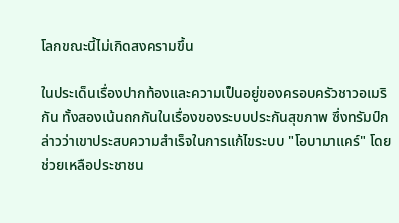โลกขณะนี้ไม่เกิดสงครามขึ้น

ในประเด็นเรื่องปากท้องและความเป็นอยู่ของครอบครัวชาวอเมริกัน ทั้งสองเน้นถกกันในเรื่องของระบบประกันสุขภาพ ซึ่งทรัมป์กล่าวว่าเขาประสบความสำเร็จในการแก้ไขระบบ "โอบามาแคร์" โดยช่วยเหลือประชาชน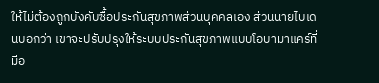ให้ไม่ต้องถูกบังคับซื้อประกันสุขภาพส่วนบุคคลเอง ส่วนนายไบเดนบอกว่า เขาจะปรับปรุงให้ระบบประกันสุขภาพแบบโอบามาแคร์ที่มีอ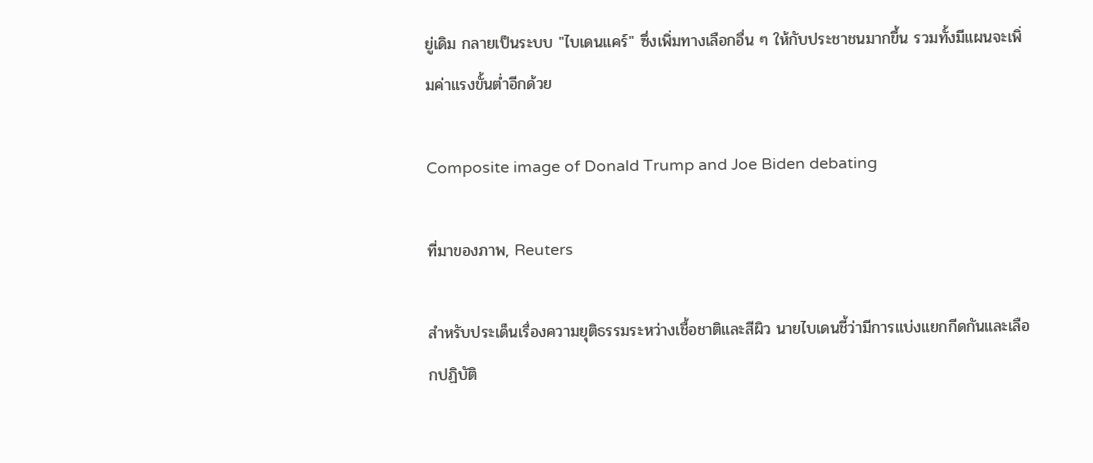ยู่เดิม กลายเป็นระบบ "ไบเดนแคร์" ซึ่งเพิ่มทางเลือกอื่น ๆ ให้กับประชาชนมากขึ้น รวมทั้งมีแผนจะเพิ่มค่าแรงขั้นต่ำอีกด้วย

Composite image of Donald Trump and Joe Biden debating

ที่มาของภาพ, Reuters

สำหรับประเด็นเรื่องความยุติธรรมระหว่างเชื้อชาติและสีผิว นายไบเดนชี้ว่ามีการแบ่งแยกกีดกันและเลือกปฏิบัติ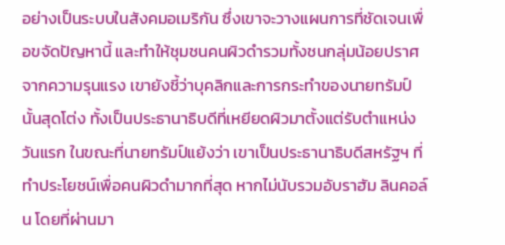อย่างเป็นระบบในสังคมอเมริกัน ซึ่งเขาจะวางแผนการที่ชัดเจนเพื่อขจัดปัญหานี้ และทำให้ชุมชนคนผิวดำรวมทั้งชนกลุ่มน้อยปราศจากความรุนแรง เขายังชี้ว่าบุคลิกและการกระทำของนายทรัมป์นั้นสุดโต่ง ทั้งเป็นประธานาธิบดีที่เหยียดผิวมาตั้งแต่รับตำแหน่งวันแรก ในขณะที่นายทรัมป์แย้งว่า เขาเป็นประธานาธิบดีสหรัฐฯ ที่ทำประโยชน์เพื่อคนผิวดำมากที่สุด หากไม่นับรวมอับราฮัม ลินคอล์น โดยที่ผ่านมา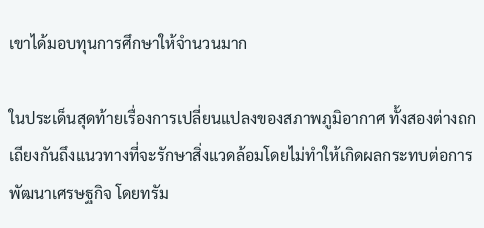เขาได้มอบทุนการศึกษาให้จำนวนมาก

ในประเด็นสุดท้ายเรื่องการเปลี่ยนแปลงของสภาพภูมิอากาศ ทั้งสองต่างถกเถียงกันถึงแนวทางที่จะรักษาสิ่งแวดล้อมโดยไม่ทำให้เกิดผลกระทบต่อการพัฒนาเศรษฐกิจ โดยทรัม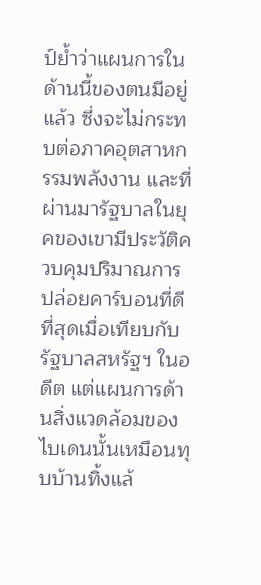ป์ย้ำว่าแผนการในด้านนี้ของตนมีอยู่แล้ว ซึ่งจะไม่กระทบต่อภาคอุตสาหกรรมพลังงาน และที่ผ่านมารัฐบาลในยุคของเขามีประวัติควบคุมปริมาณการปล่อยคาร์บอนที่ดีที่สุดเมื่อเทียบกับรัฐบาลสหรัฐฯ ในอดีต แต่แผนการด้านสิ่งแวดล้อมของไบเดนนั้นเหมือนทุบบ้านทิ้งแล้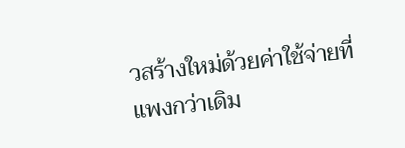วสร้างใหม่ด้วยค่าใช้จ่ายที่แพงกว่าเดิม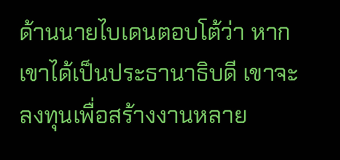ด้านนายไบเดนตอบโต้ว่า หากเขาได้เป็นประธานาธิบดี เขาจะลงทุนเพื่อสร้างงานหลาย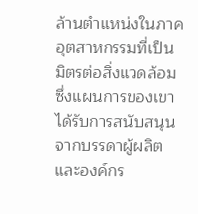ล้านตำแหน่งในภาคอุตสาหกรรมที่เป็นมิตรต่อสิ่งแวดล้อม ซึ่งแผนการของเขาได้รับการสนับสนุนจากบรรดาผู้ผลิตและองค์กร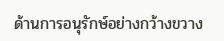ด้านการอนุรักษ์อย่างกว้างขวาง